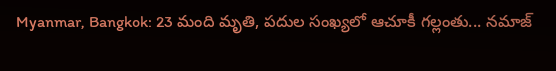Myanmar, Bangkok: 23 మంది మృతి, పదుల సంఖ్యలో ఆచూకీ గల్లంతు... నమాజ్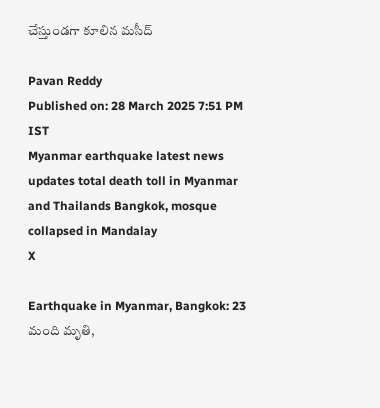చేస్తుండగా కూలిన మసీద్

Pavan Reddy
Published on: 28 March 2025 7:51 PM IST
Myanmar earthquake latest news updates total death toll in Myanmar and Thailands Bangkok, mosque collapsed in Mandalay
X

Earthquake in Myanmar, Bangkok: 23 మంది మృతి,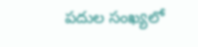పదుల సంఖ్యలో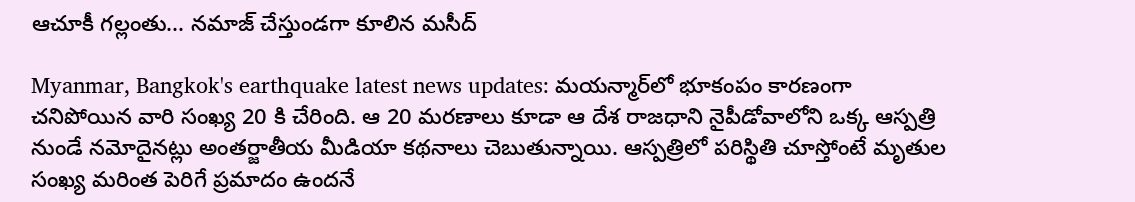ఆచూకీ గల్లంతు... నమాజ్ చేస్తుండగా కూలిన మసీద్

Myanmar, Bangkok's earthquake latest news updates: మయన్మార్‌లో భూకంపం కారణంగా చనిపోయిన వారి సంఖ్య 20 కి చేరింది. ఆ 20 మరణాలు కూడా ఆ దేశ రాజధాని నైపీడోవాలోని ఒక్క ఆస్పత్రి నుండే నమోదైనట్లు అంతర్జాతీయ మీడియా కథనాలు చెబుతున్నాయి. ఆస్పత్రిలో పరిస్థితి చూస్తోంటే మృతుల సంఖ్య మరింత పెరిగే ప్రమాదం ఉందనే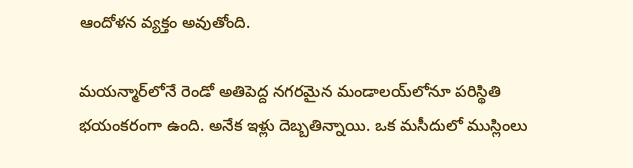ఆందోళన వ్యక్తం అవుతోంది.

మయన్మార్‌లోనే రెండో అతిపెద్ద నగరమైన మండాలయ్‌లోనూ పరిస్థితి భయంకరంగా ఉంది. అనేక ఇళ్లు దెబ్బతిన్నాయి. ఒక మసీదులో ముస్లింలు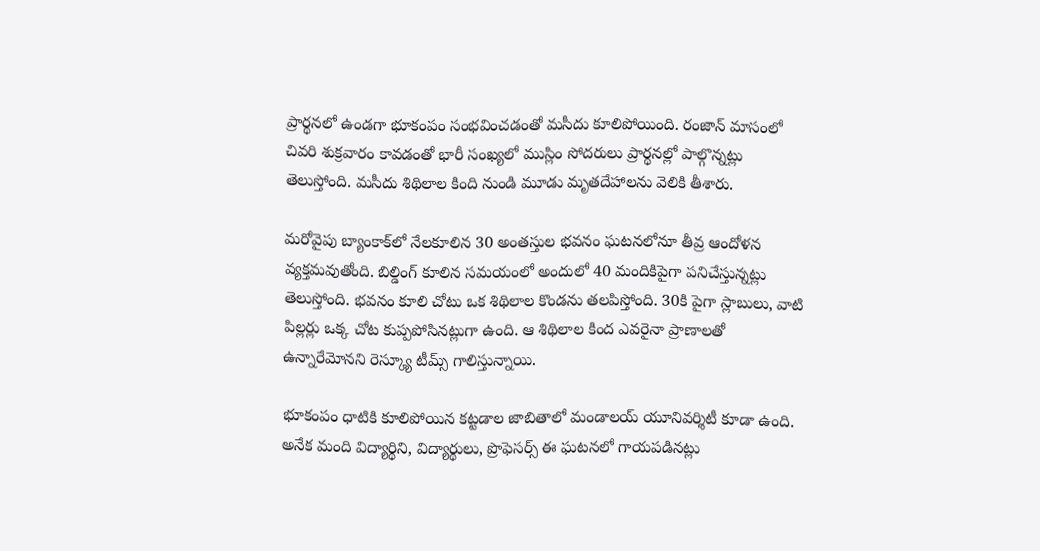ప్రార్థనలో ఉండగా భూకంపం సంభవించడంతో మసీదు కూలిపోయింది. రంజాన్ మాసంలో చివరి శుక్రవారం కావడంతో భారీ సంఖ్యలో ముస్లిం సోదరులు ప్రార్థనల్లో పాల్గొన్నట్లు తెలుస్తోంది. మసీదు శిథిలాల కింది నుండి మూడు మృతదేహాలను వెలికి తీశారు.

మరోవైపు బ్యాంకాక్‌లో నేలకూలిన 30 అంతస్తుల భవనం ఘటనలోనూ తీవ్ర ఆందోళన వ్యక్తమవుతోంది. బిల్డింగ్ కూలిన సమయంలో అందులో 40 మందికిపైగా పనిచేస్తున్నట్లు తెలుస్తోంది. భవనం కూలి చోటు ఒక శిథిలాల కొండను తలపిస్తోంది. 30కి పైగా స్లాబులు, వాటి పిల్లర్లు ఒక్క చోట కుప్పపోసినట్లుగా ఉంది. ఆ శిథిలాల కింద ఎవరైనా ప్రాణాలతో ఉన్నారేమోనని రెస్క్యూ టీమ్స్ గాలిస్తున్నాయి.

భూకంపం ధాటికి కూలిపోయిన కట్టడాల జాబితాలో మండాలయ్ యూనివర్శిటీ కూడా ఉంది. అనేక మంది విద్యార్థిని, విద్యార్థులు, ప్రొఫెసర్స్ ఈ ఘటనలో గాయపడినట్లు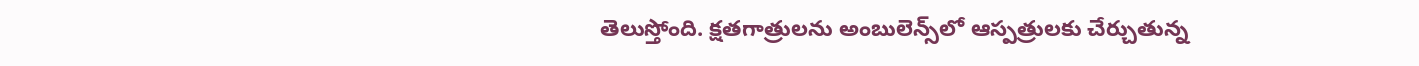తెలుస్తోంది. క్షతగాత్రులను అంబులెన్స్‌లో ఆస్పత్రులకు చేర్చుతున్న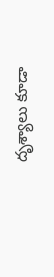దృశ్యాలు కూడా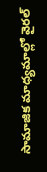సామాజిక మాధ్యమాల్లో వైరల్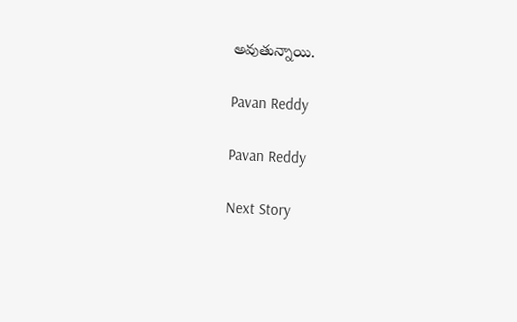అవుతున్నాయి.

Pavan Reddy

Pavan Reddy

Next Story